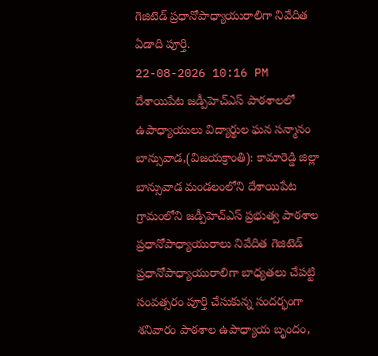గెజిటెడ్ ప్రధానోపాధ్యాయురాలిగా నివేదిత ఏడాది పూర్తి.
22-08-2026 10:16 PM
దేశాయిపేట జడ్పీహెచ్ఎస్ పాఠశాలలో ఉపాధ్యాయులు విద్యార్థుల ఘన సన్మానం
బాన్సువాడ,(విజయక్రాంతి): కామారెడ్డి జిల్లా బాన్సువాడ మండలంలోని దేశాయిపేట గ్రామంలోని జడ్పీహెచ్ఎస్ ప్రభుత్వ పాఠశాల ప్రధానోపాధ్యాయురాలు నివేదిత గెజిటెడ్ ప్రధానోపాధ్యాయురాలిగా బాధ్యతలు చేపట్టి సంవత్సరం పూర్తి చేసుకున్న సందర్భంగా శనివారం పాఠశాల ఉపాధ్యాయ బృందం,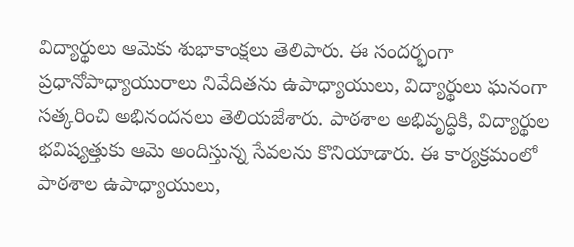విద్యార్థులు ఆమెకు శుభాకాంక్షలు తెలిపారు. ఈ సందర్భంగా ప్రధానోపాధ్యాయురాలు నివేదితను ఉపాధ్యాయులు, విద్యార్థులు ఘనంగా సత్కరించి అభినందనలు తెలియజేశారు. పాఠశాల అభివృద్ధికి, విద్యార్థుల భవిష్యత్తుకు ఆమె అందిస్తున్న సేవలను కొనియాడారు. ఈ కార్యక్రమంలో పాఠశాల ఉపాధ్యాయులు,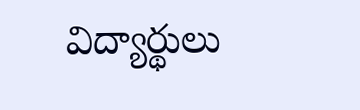విద్యార్థులు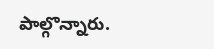పాల్గొన్నారు.